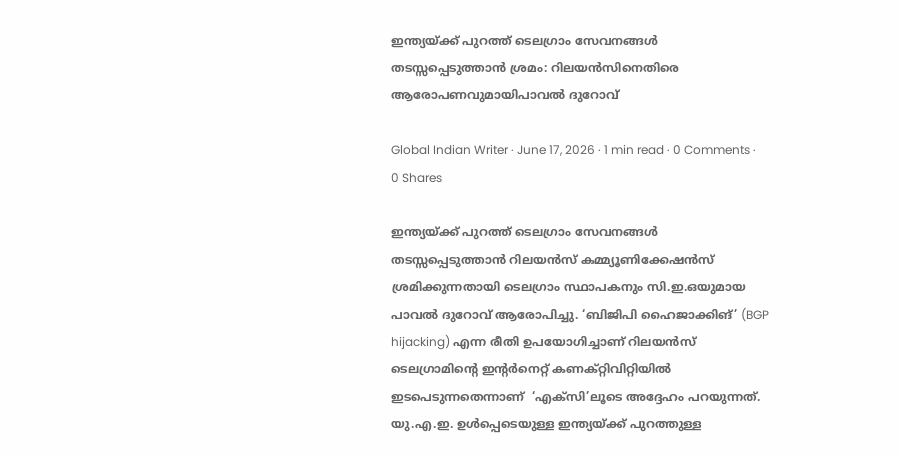ഇന്ത്യയ്ക്ക് പുറത്ത് ടെലഗ്രാം സേവനങ്ങൾ തടസ്സപ്പെടുത്താൻ ശ്രമം: റിലയൻസിനെതിരെ ആരോപണവുമായിപാവൽ ദുറോവ്

Global Indian Writer · June 17, 2026 · 1 min read · 0 Comments · 0 Shares

ഇന്ത്യയ്ക്ക് പുറത്ത് ടെലഗ്രാം സേവനങ്ങൾ തടസ്സപ്പെടുത്താൻ റിലയൻസ് കമ്മ്യൂണിക്കേഷൻസ് ശ്രമിക്കുന്നതായി ടെലഗ്രാം സ്ഥാപകനും സി.ഇ.ഒയുമായ പാവൽ ദുറോവ് ആരോപിച്ചു. ‘ബിജിപി ഹൈജാക്കിങ്’ (BGP hijacking) എന്ന രീതി ഉപയോഗിച്ചാണ് റിലയൻസ് ടെലഗ്രാമിന്റെ ഇന്റർനെറ്റ് കണക്റ്റിവിറ്റിയിൽ ഇടപെടുന്നതെന്നാണ്‌  ‘എക്‌സി’ലൂടെ അദ്ദേഹം പറയുന്നത്. യു.എ.ഇ. ഉൾപ്പെടെയുള്ള ഇന്ത്യയ്ക്ക് പുറത്തുള്ള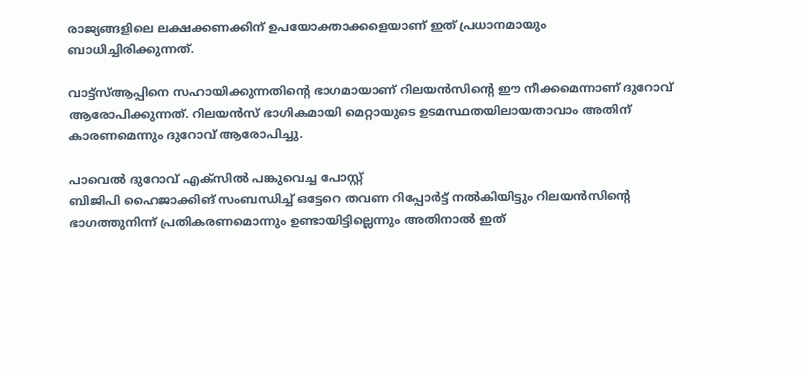രാജ്യങ്ങളിലെ ലക്ഷക്കണക്കിന് ഉപയോക്താക്കളെയാണ് ഇത് പ്രധാനമായും ബാധിച്ചിരിക്കുന്നത്.

വാട്ട്സ്ആപ്പിനെ സഹായിക്കുന്നതിന്റെ ഭാഗമായാണ് റിലയൻസിന്റെ ഈ നീക്കമെന്നാണ് ദുറോവ് ആരോപിക്കുന്നത്. റിലയൻസ് ഭാഗികമായി മെറ്റായുടെ ഉടമസ്ഥതയിലായതാവാം അതിന് കാരണമെന്നും ദുറോവ് ആരോപിച്ചു.

പാവെൽ ദുറോവ് എക്സിൽ പങ്കുവെച്ച പോസ്റ്റ്
ബിജിപി ഹൈജാക്കിങ് സംബന്ധിച്ച്‌ ഒട്ടേറെ തവണ റിപ്പോർട്ട് നൽകിയിട്ടും റിലയൻസിന്റെ ഭാഗത്തുനിന്ന് പ്രതികരണമൊന്നും ഉണ്ടായിട്ടില്ലെന്നും അതിനാൽ ഇത്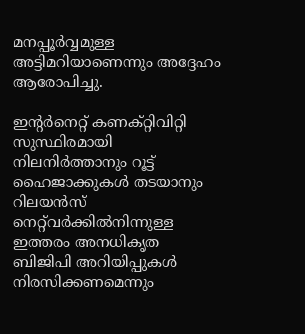മനപ്പൂർവ്വമുള്ള അട്ടിമറിയാണെന്നും അദ്ദേഹം ആരോപിച്ചു.

ഇന്റർനെറ്റ് കണക്റ്റിവിറ്റി സുസ്ഥിരമായി നിലനിർത്താനും റൂട്ട് ഹൈജാക്കുകൾ തടയാനും റിലയൻസ് നെറ്റ്‌വർക്കിൽനിന്നുള്ള ഇത്തരം അനധികൃത ബിജിപി അറിയിപ്പുകൾ നിരസിക്കണമെന്നും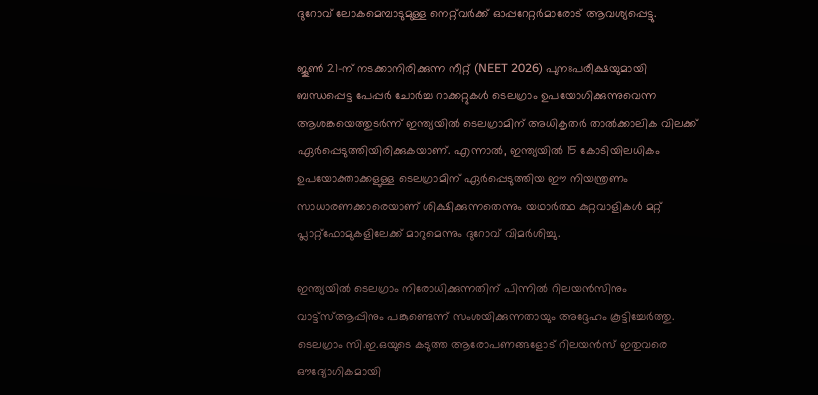ദുറോവ് ലോകമെമ്പാടുമുള്ള നെറ്റ്‌വർക്ക് ഓപ്പറേറ്റർമാരോട് ആവശ്യപ്പെട്ടു.

ജൂൺ 21-ന് നടക്കാനിരിക്കുന്ന നീറ്റ് (NEET 2026) പുനഃപരീക്ഷയുമായി ബന്ധപ്പെട്ട പേപ്പർ ചോർച്ച റാക്കറ്റുകൾ ടെലഗ്രാം ഉപയോഗിക്കുന്നുവെന്ന ആശങ്കയെത്തുടർന്ന് ഇന്ത്യയിൽ ടെലഗ്രാമിന് അധികൃതർ താൽക്കാലിക വിലക്ക് ഏർപ്പെടുത്തിയിരിക്കുകയാണ്. എന്നാൽ, ഇന്ത്യയിൽ 15 കോടിയിലധികം ഉപയോക്താക്കളുള്ള ടെലഗ്രാമിന് ഏർപ്പെടുത്തിയ ഈ നിയന്ത്രണം സാധാരണക്കാരെയാണ് ശിക്ഷിക്കുന്നതെന്നും യഥാർത്ഥ കുറ്റവാളികൾ മറ്റ് പ്ലാറ്റ്‌ഫോമുകളിലേക്ക് മാറുമെന്നും ദുറോവ് വിമർശിച്ചു.

ഇന്ത്യയിൽ ടെലഗ്രാം നിരോധിക്കുന്നതിന് പിന്നിൽ റിലയൻസിനും വാട്ട്സ്ആപ്പിനും പങ്കുണ്ടെന്ന് സംശയിക്കുന്നതായും അദ്ദേഹം കൂട്ടിച്ചേർത്തു. ടെലഗ്രാം സി.ഇ.ഒയുടെ കടുത്ത ആരോപണങ്ങളോട് റിലയൻസ് ഇതുവരെ ഔദ്യോഗികമായി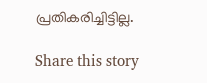പ്രതികരിച്ചിട്ടില്ല.

Share this story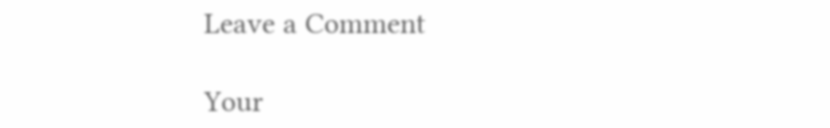Leave a Comment

Your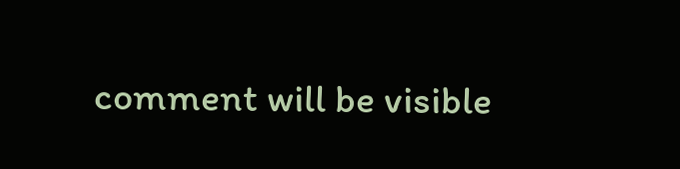comment will be visible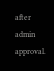after admin approval.